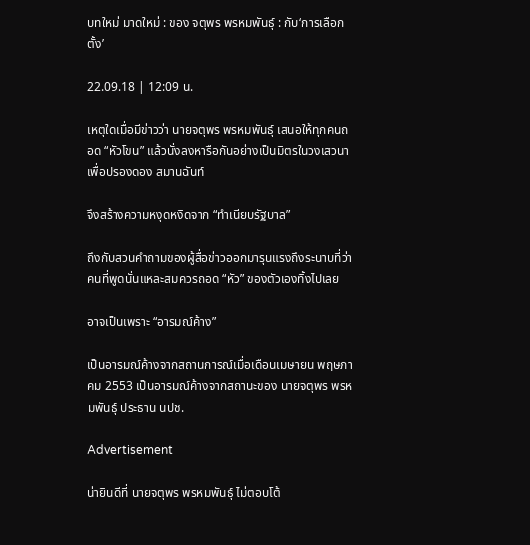บทใหม่ มาดใหม่ : ของ จตุพร พรหมพันธุ์ : กับ‘การเลือกตั้ง’

22.09.18 | 12:09 น.

เหตุใดเมื่อมีข่าวว่า นายจตุพร พรหมพันธุ์ เสนอให้ทุกคนถอด “หัวโขน” แล้วนั่งลงหารือกันอย่างเป็นมิตรในวงเสวนาเพื่อปรองดอง สมานฉันท์

จึงสร้างความหงุดหงิดจาก “ทำเนียบรัฐบาล”

ถึงกับสวนคำถามของผู้สื่อข่าวออกมารุนแรงถึงระนาบที่ว่า คนที่พูดนั่นแหละสมควรถอด “หัว” ของตัวเองทิ้งไปเลย

อาจเป็นเพราะ “อารมณ์ค้าง”

เป็นอารมณ์ค้างจากสถานการณ์เมื่อเดือนเมษายน พฤษภาคม 2553 เป็นอารมณ์ค้างจากสถานะของ นายจตุพร พรหมพันธุ์ ประธาน นปช.

Advertisement

น่ายินดีที่ นายจตุพร พรหมพันธุ์ ไม่ตอบโต้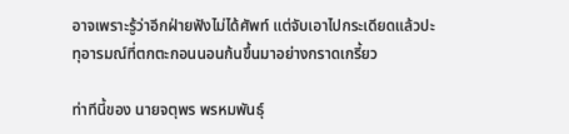อาจเพราะรู้ว่าอีกฝ่ายฟังไม่ได้ศัพท์ แต่จับเอาไปกระเดียดแล้วปะทุอารมณ์ที่ตกตะกอนนอนก้นขึ้นมาอย่างกราดเกรี้ยว

ท่าทีนี้ของ นายจตุพร พรหมพันธุ์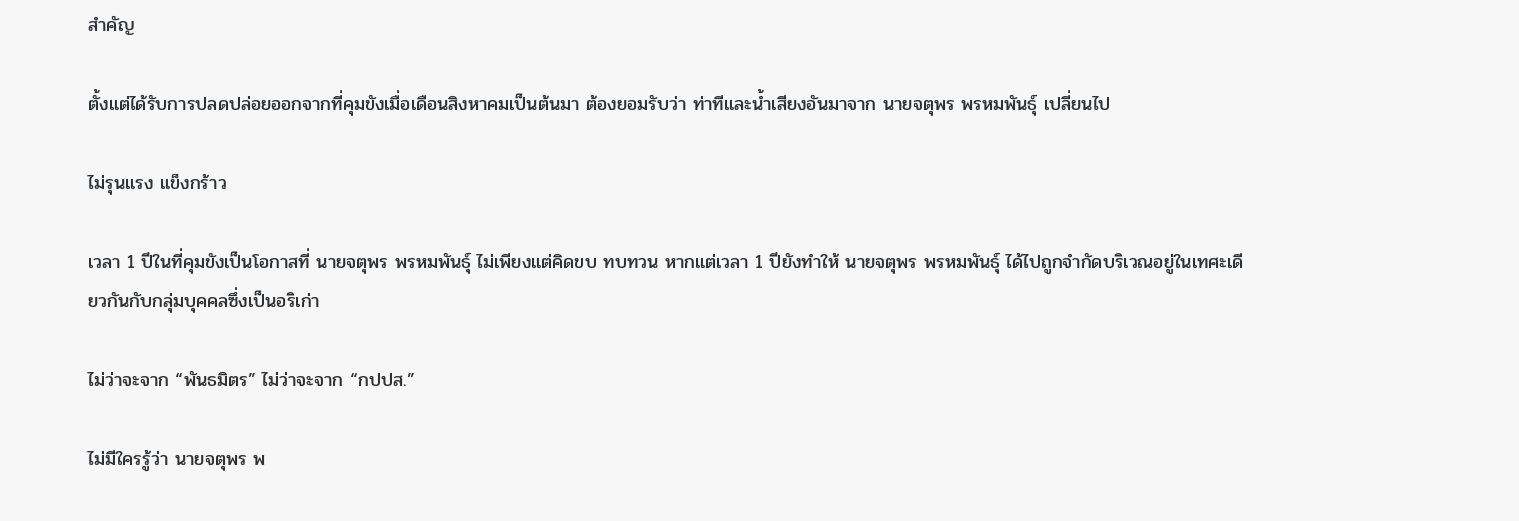สำคัญ

ตั้งแต่ได้รับการปลดปล่อยออกจากที่คุมขังเมื่อเดือนสิงหาคมเป็นต้นมา ต้องยอมรับว่า ท่าทีและน้ำเสียงอันมาจาก นายจตุพร พรหมพันธุ์ เปลี่ยนไป

ไม่รุนแรง แข็งกร้าว

เวลา 1 ปีในที่คุมขังเป็นโอกาสที่ นายจตุพร พรหมพันธุ์ ไม่เพียงแต่คิดขบ ทบทวน หากแต่เวลา 1 ปียังทำให้ นายจตุพร พรหมพันธุ์ ได้ไปถูกจำกัดบริเวณอยู่ในเทศะเดียวกันกับกลุ่มบุคคลซึ่งเป็นอริเก่า

ไม่ว่าจะจาก “พันธมิตร” ไม่ว่าจะจาก “กปปส.”

ไม่มีใครรู้ว่า นายจตุพร พ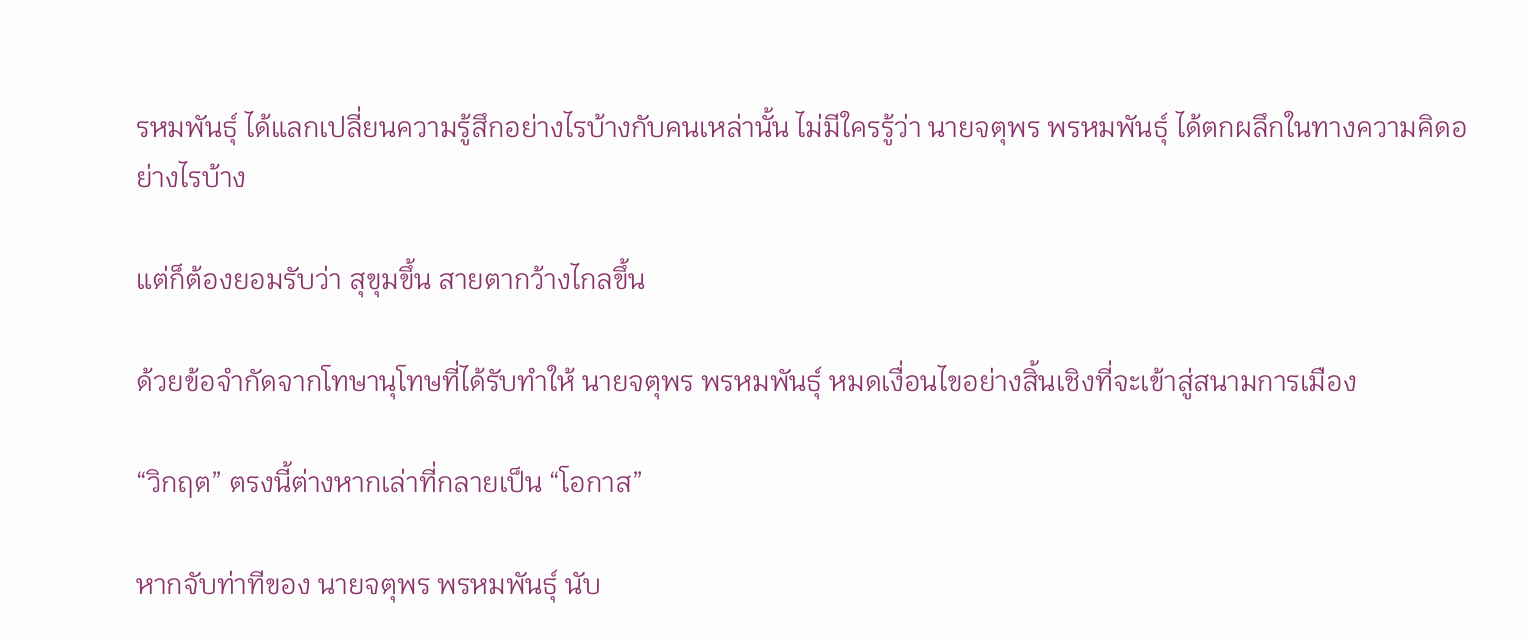รหมพันธุ์ ได้แลกเปลี่ยนความรู้สึกอย่างไรบ้างกับคนเหล่านั้น ไม่มีใครรู้ว่า นายจตุพร พรหมพันธุ์ ได้ตกผลึกในทางความคิดอย่างไรบ้าง

แต่ก็ต้องยอมรับว่า สุขุมขึ้น สายตากว้างไกลขึ้น

ด้วยข้อจำกัดจากโทษานุโทษที่ได้รับทำให้ นายจตุพร พรหมพันธุ์ หมดเงื่อนไขอย่างสิ้นเชิงที่จะเข้าสู่สนามการเมือง

“วิกฤต” ตรงนี้ต่างหากเล่าที่กลายเป็น “โอกาส”

หากจับท่าทีของ นายจตุพร พรหมพันธุ์ นับ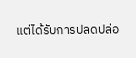แต่ได้รับการปลดปล่อ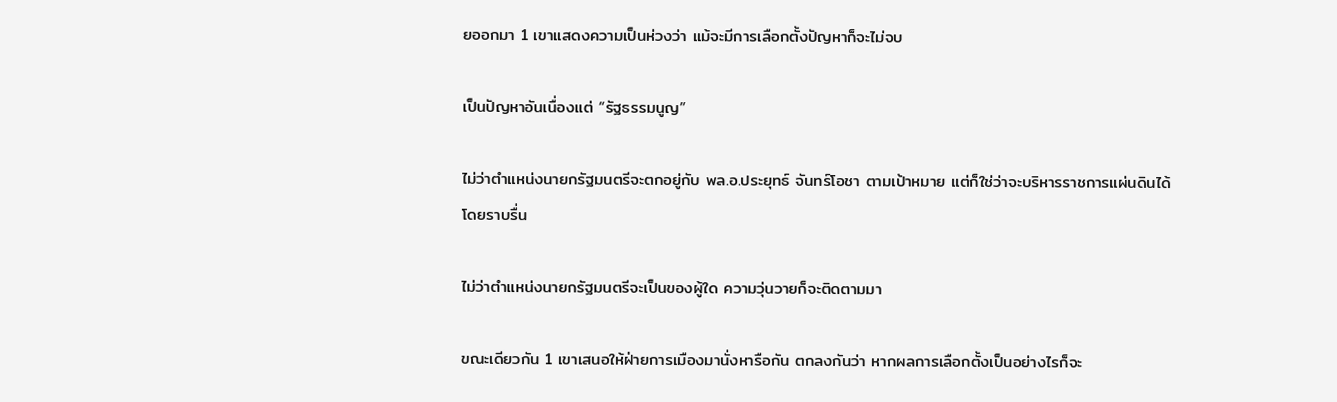ยออกมา 1 เขาแสดงความเป็นห่วงว่า แม้จะมีการเลือกตั้งปัญหาก็จะไม่จบ

เป็นปัญหาอันเนื่องแต่ “รัฐธรรมนูญ”

ไม่ว่าตำแหน่งนายกรัฐมนตรีจะตกอยู่กับ พล.อ.ประยุทธ์ จันทร์โอชา ตามเป้าหมาย แต่ก็ใช่ว่าจะบริหารราชการแผ่นดินได้โดยราบรื่น

ไม่ว่าตำแหน่งนายกรัฐมนตรีจะเป็นของผู้ใด ความวุ่นวายก็จะติดตามมา

ขณะเดียวกัน 1 เขาเสนอให้ฝ่ายการเมืองมานั่งหารือกัน ตกลงกันว่า หากผลการเลือกตั้งเป็นอย่างไรก็จะ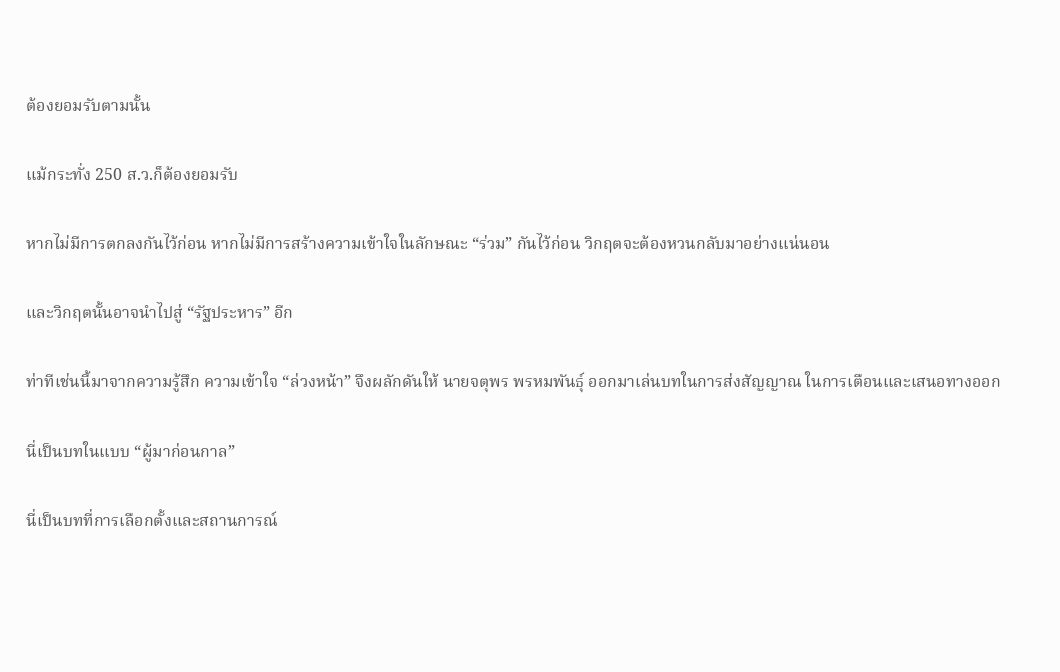ต้องยอมรับตามนั้น

แม้กระทั่ง 250 ส.ว.ก็ต้องยอมรับ

หากไม่มีการตกลงกันไว้ก่อน หากไม่มีการสร้างความเข้าใจในลักษณะ “ร่วม” กันไว้ก่อน วิกฤตจะต้องหวนกลับมาอย่างแน่นอน

และวิกฤตนั้นอาจนำไปสู่ “รัฐประหาร” อีก

ท่าทีเช่นนี้มาจากความรู้สึก ความเข้าใจ “ล่วงหน้า” จึงผลักดันให้ นายจตุพร พรหมพันธุ์ ออกมาเล่นบทในการส่งสัญญาณ ในการเตือนและเสนอทางออก

นี่เป็นบทในแบบ “ผู้มาก่อนกาล”

นี่เป็นบทที่การเลือกตั้งและสถานการณ์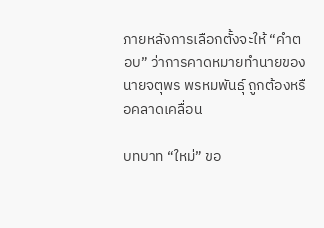ภายหลังการเลือกตั้งจะให้ “คำตอบ” ว่าการคาดหมายทำนายของ นายจตุพร พรหมพันธุ์ ถูกต้องหรือคลาดเคลื่อน

บทบาท “ใหม่” ขอ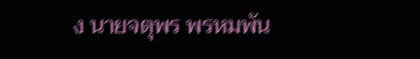ง นายจตุพร พรหมพัน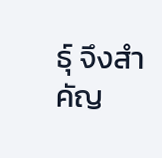ธุ์ จึงสำคัญ